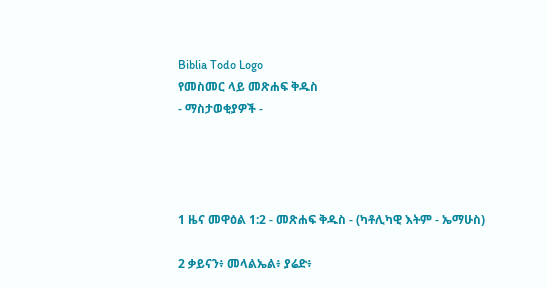Biblia Todo Logo
የመስመር ላይ መጽሐፍ ቅዱስ
- ማስታወቂያዎች -




1 ዜና መዋዕል 1:2 - መጽሐፍ ቅዱስ - (ካቶሊካዊ እትም - ኤማሁስ)

2 ቃይናን፥ መላልኤል፥ ያሬድ፥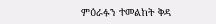ምዕራፉን ተመልከት ቅዳ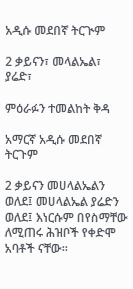አዲሱ መደበኛ ትርጒም

2 ቃይናን፣ መላልኤል፣ ያሬድ፣

ምዕራፉን ተመልከት ቅዳ

አማርኛ አዲሱ መደበኛ ትርጉም

2 ቃይናን መሀላልኤልን ወለደ፤ መሀላልኤል ያሬድን ወለደ፤ እነርሱም በየስማቸው ለሚጠሩ ሕዝቦች የቀድሞ አባቶች ናቸው።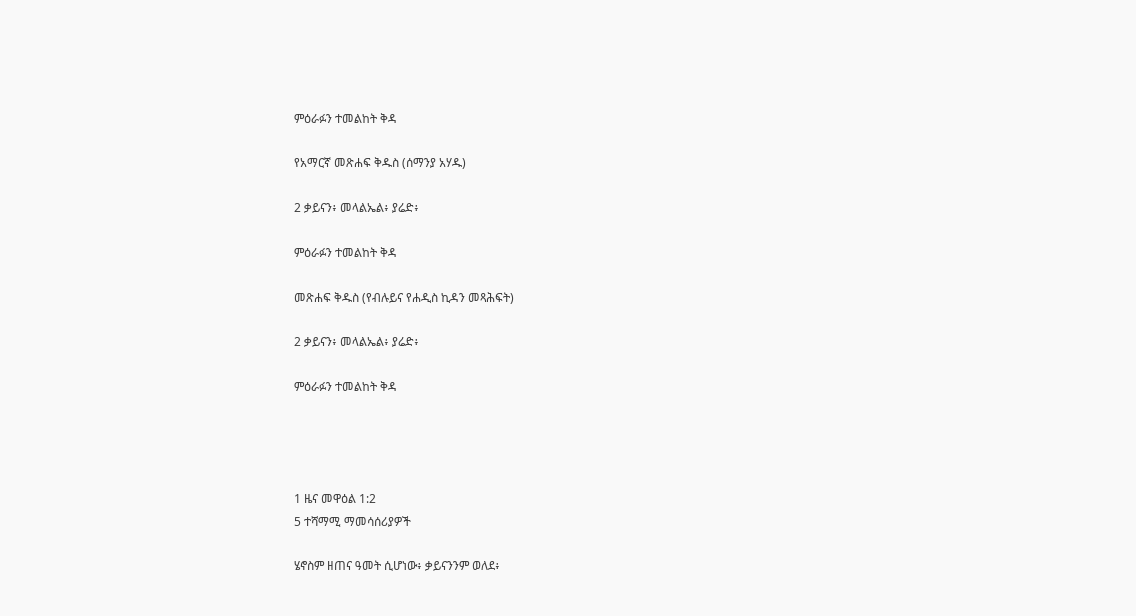ምዕራፉን ተመልከት ቅዳ

የአማርኛ መጽሐፍ ቅዱስ (ሰማንያ አሃዱ)

2 ቃይናን፥ መላልኤል፥ ያሬድ፥

ምዕራፉን ተመልከት ቅዳ

መጽሐፍ ቅዱስ (የብሉይና የሐዲስ ኪዳን መጻሕፍት)

2 ቃይናን፥ መላልኤል፥ ያሬድ፥

ምዕራፉን ተመልከት ቅዳ




1 ዜና መዋዕል 1:2
5 ተሻማሚ ማመሳሰሪያዎች

ሄኖስም ዘጠና ዓመት ሲሆነው፥ ቃይናንንም ወለደ፥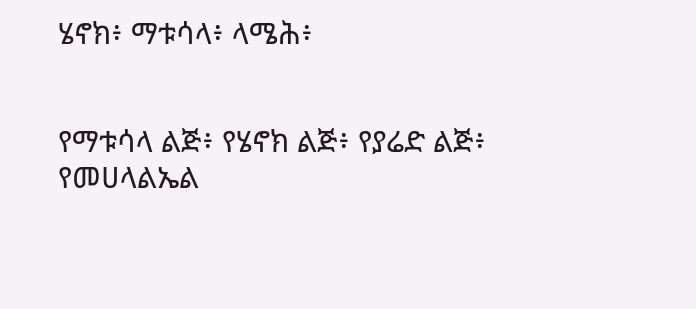ሄኖክ፥ ማቱሳላ፥ ላሜሕ፥


የማቱሳላ ልጅ፥ የሄኖክ ልጅ፥ የያሬድ ልጅ፥ የመሀላልኤል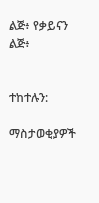ልጅ፥ የቃይናን ልጅ፥


ተከተሉን:

ማስታወቂያዎች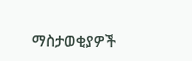ማስታወቂያዎች